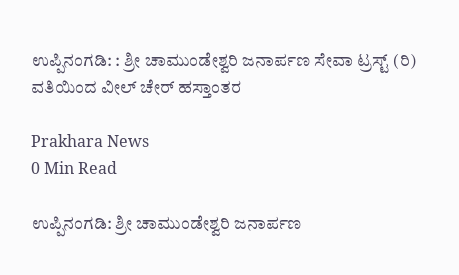ಉಪ್ಪಿನಂಗಡಿ: : ಶ್ರೀ ಚಾಮುಂಡೇಶ್ವರಿ ಜನಾರ್ಪಣ ಸೇವಾ ಟ್ರಸ್ಟ್ (ರಿ) ವತಿಯಿಂದ ವೀಲ್ ಚೇರ್ ಹಸ್ತಾಂತರ

Prakhara News
0 Min Read

ಉಪ್ಪಿನಂಗಡಿ: ಶ್ರೀ ಚಾಮುಂಡೇಶ್ವರಿ ಜನಾರ್ಪಣ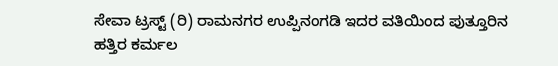ಸೇವಾ ಟ್ರಸ್ಟ್ (ರಿ) ರಾಮನಗರ ಉಪ್ಪಿನಂಗಡಿ ಇದರ ವತಿಯಿಂದ ಪುತ್ತೂರಿನ ಹತ್ತಿರ ಕರ್ಮಲ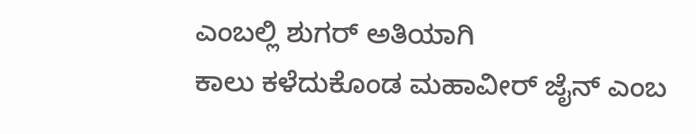ಎಂಬಲ್ಲಿ ಶುಗರ್ ಅತಿಯಾಗಿ
ಕಾಲು ಕಳೆದುಕೊಂಡ ಮಹಾವೀರ್ ಜೈನ್ ಎಂಬ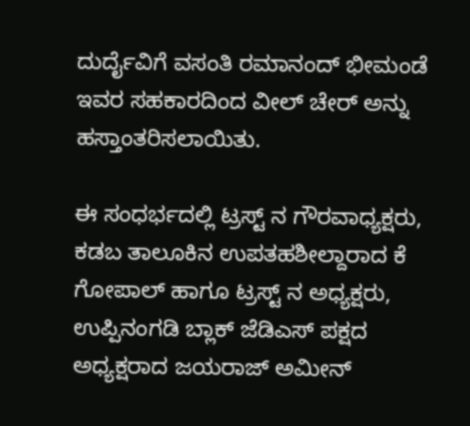ದುರ್ದೈವಿಗೆ ವಸಂತಿ ರಮಾನಂದ್ ಭೀಮಂಡೆ ಇವರ ಸಹಕಾರದಿಂದ ವೀಲ್ ಚೇರ್ ಅನ್ನು ಹಸ್ತಾಂತರಿಸಲಾಯಿತು.

ಈ ಸಂಧರ್ಭದಲ್ಲಿ ಟ್ರಸ್ಟ್ ನ ಗೌರವಾಧ್ಯಕ್ಷರು, ಕಡಬ ತಾಲೂಕಿನ ಉಪತಹಶೀಲ್ದಾರಾದ ಕೆ ಗೋಪಾಲ್ ಹಾಗೂ ಟ್ರಸ್ಟ್ ನ ಅಧ್ಯಕ್ಷರು, ಉಪ್ಪಿನಂಗಡಿ ಬ್ಲಾಕ್ ಜೆಡಿಎಸ್ ಪಕ್ಷದ ಅಧ್ಯಕ್ಷರಾದ ಜಯರಾಜ್ ಅಮೀನ್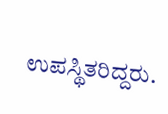ಉಪಸ್ಥಿತರಿದ್ದರು.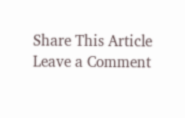Share This Article
Leave a Comment